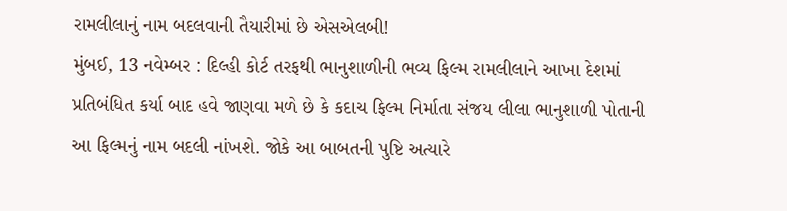રામલીલાનું નામ બદલવાની તૈયારીમાં છે એસએલબી!
મુંબઈ, 13 નવેમ્બર : દિલ્હી કોર્ટ તરફથી ભાનુશાળીની ભવ્ય ફિલ્મ રામલીલાને આખા દેશમાં પ્રતિબંધિત કર્યા બાદ હવે જાણવા મળે છે કે કદાચ ફિલ્મ નિર્માતા સંજય લીલા ભાનુશાળી પોતાની આ ફિલ્મનું નામ બદલી નાંખશે. જોકે આ બાબતની પુષ્ટિ અત્યારે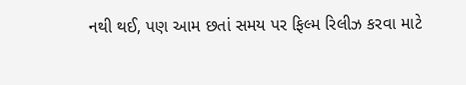નથી થઈ, પણ આમ છતાં સમય પર ફિલ્મ રિલીઝ કરવા માટે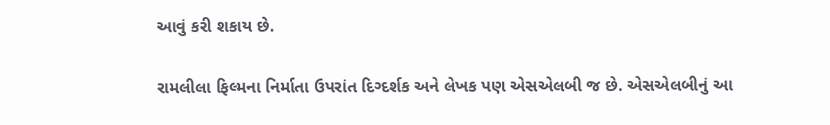આવું કરી શકાય છે.

રામલીલા ફિલ્મના નિર્માતા ઉપરાંત દિગ્દર્શક અને લેખક પણ એસએલબી જ છે. એસએલબીનું આ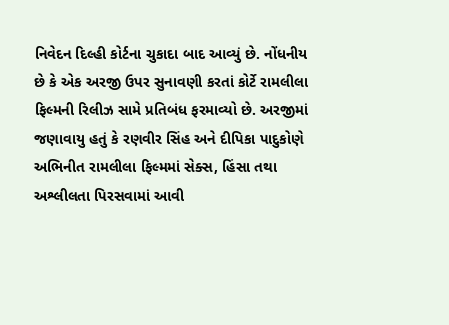નિવેદન દિલ્હી કોર્ટના ચુકાદા બાદ આવ્યું છે. નોંધનીય છે કે એક અરજી ઉપર સુનાવણી કરતાં કોર્ટે રામલીલા ફિલ્મની રિલીઝ સામે પ્રતિબંધ ફરમાવ્યો છે. અરજીમાં જણાવાયુ હતું કે રણવીર સિંહ અને દીપિકા પાદુકોણે અભિનીત રામલીલા ફિલ્મમાં સેક્સ, હિંસા તથા અશ્લીલતા પિરસવામાં આવી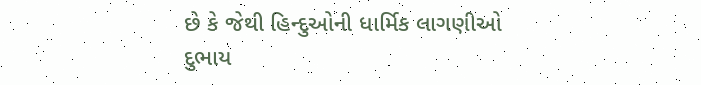છે કે જેથી હિન્દુઓની ધાર્મિક લાગણીઓ દુભાય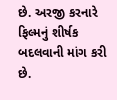છે. અરજી કરનારે ફિલ્મનું શીર્ષક બદલવાની માંગ કરી છે.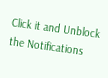Click it and Unblock the Notifications